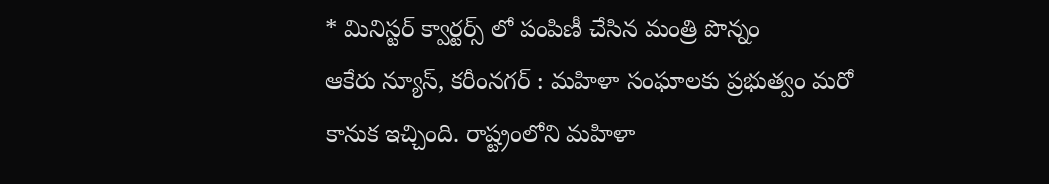* మినిస్టర్ క్వార్టర్స్ లో పంపిణీ చేసిన మంత్రి పొన్నం
ఆకేరు న్యూస్, కరీంనగర్ : మహిళా సంఘాలకు ప్రభుత్వం మరో కానుక ఇచ్చింది. రాష్ట్రంలోని మహిళా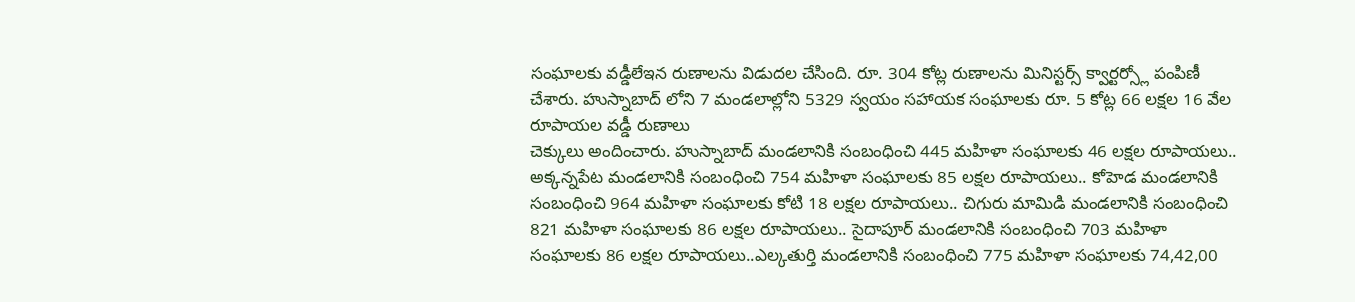సంఘాలకు వడ్డీలేఇన రుణాలను విడుదల చేసింది. రూ. 304 కోట్ల రుణాలను మినిస్టర్స్ క్వార్టర్స్లో పంపిణీ చేశారు. హుస్నాబాద్ లోని 7 మండలాల్లోని 5329 స్వయం సహాయక సంఘాలకు రూ. 5 కోట్ల 66 లక్షల 16 వేల రూపాయల వడ్డీ రుణాలు
చెక్కులు అందించారు. హుస్నాబాద్ మండలానికి సంబంధించి 445 మహిళా సంఘాలకు 46 లక్షల రూపాయలు.. అక్కన్నపేట మండలానికి సంబంధించి 754 మహిళా సంఘాలకు 85 లక్షల రూపాయలు.. కోహెడ మండలానికి సంబంధించి 964 మహిళా సంఘాలకు కోటి 18 లక్షల రూపాయలు.. చిగురు మామిడి మండలానికి సంబంధించి 821 మహిళా సంఘాలకు 86 లక్షల రూపాయలు.. సైదాపూర్ మండలానికి సంబంధించి 703 మహిళా సంఘాలకు 86 లక్షల రూపాయలు..ఎల్కతుర్తి మండలానికి సంబంధించి 775 మహిళా సంఘాలకు 74,42,00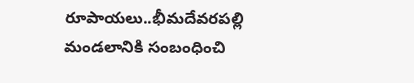రూపాయలు..భీమదేవరపల్లి మండలానికి సంబంధించి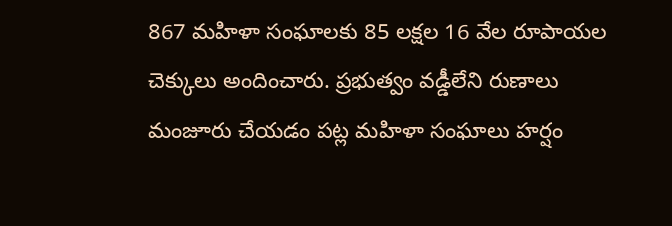867 మహిళా సంఘాలకు 85 లక్షల 16 వేల రూపాయల చెక్కులు అందించారు. ప్రభుత్వం వడ్డీలేని రుణాలు మంజూరు చేయడం పట్ల మహిళా సంఘాలు హర్షం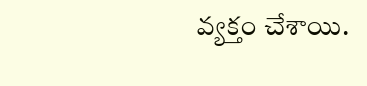వ్యక్తం చేశాయి.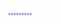………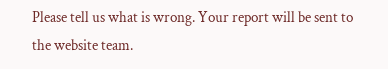Please tell us what is wrong. Your report will be sent to the website team.